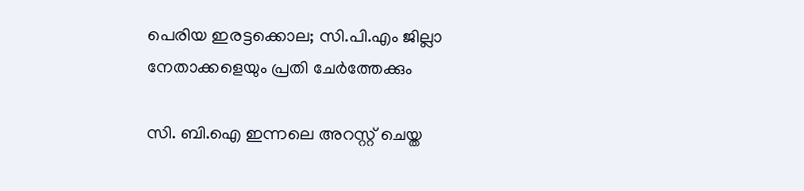പെരിയ ഇരട്ടക്കൊല; സി.പി.എം ജില്ലാ നേതാക്കളെയും പ്രതി ചേർത്തേക്കും

സി. ബി.ഐ ഇന്നലെ അറസ്റ്റ് ചെയ്ത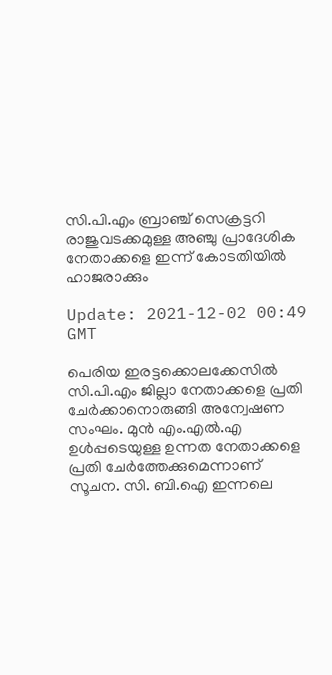സി.പി.എം ബ്രാഞ്ച് സെക്രട്ടറി രാജുവടക്കമുള്ള അഞ്ചു പ്രാദേശിക നേതാക്കളെ ഇന്ന് കോടതിയിൽ ഹാജരാക്കും

Update: 2021-12-02 00:49 GMT

പെരിയ ഇരട്ടക്കൊലക്കേസിൽ സി.പി.എം ജില്ലാ നേതാക്കളെ പ്രതി ചേർക്കാനൊരുങ്ങി അന്വേഷണ സംഘം. മുൻ എം.എൽ.എ ഉൾപ്പടെയുള്ള ഉന്നത നേതാക്കളെ പ്രതി ചേർത്തേക്കുമെന്നാണ് സൂചന. സി. ബി.ഐ ഇന്നലെ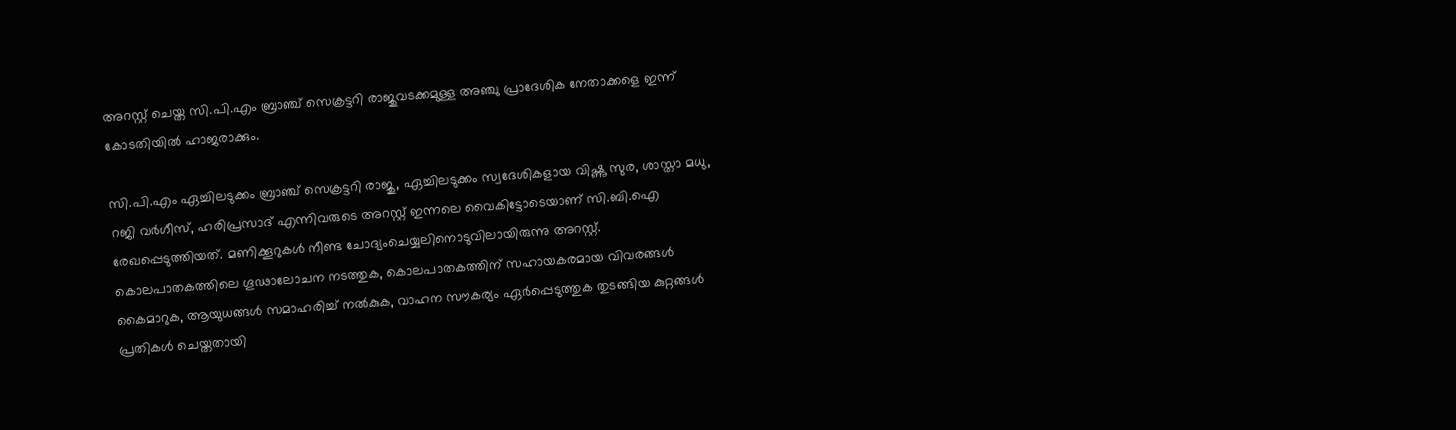അറസ്റ്റ് ചെയ്ത സി.പി.എം ബ്രാഞ്ച് സെക്രട്ടറി രാജുവടക്കമുള്ള അഞ്ചു പ്രാദേശിക നേതാക്കളെ ഇന്ന് കോടതിയിൽ ഹാജരാക്കും.

സി.പി.എം ഏച്ചിലടുക്കം ബ്രാഞ്ച് സെക്രട്ടറി രാജു, ഏച്ചിലടുക്കം സ്വദേശികളായ വിഷ്ണു സുര, ശാസ്താ മധു, റജി വർഗീസ്, ഹരിപ്രസാദ് എന്നിവരുടെ അറസ്റ്റ് ഇന്നലെ വൈകിട്ടോടെയാണ് സി.ബി.ഐ രേഖപ്പെടുത്തിയത്. മണിക്കൂറുകൾ നീണ്ട ചോദ്യംചെയ്യലിനൊടുവിലായിരുന്നു അറസ്റ്റ്. കൊലപാതകത്തിലെ ഗൂഢാലോചന നടത്തുക, കൊലപാതകത്തിന് സഹായകരമായ വിവരങ്ങൾ കൈമാറുക, ആയുധങ്ങൾ സമാഹരിച്ച് നൽകുക, വാഹന സൗകര്യം ഏർപ്പെടുത്തുക തുടങ്ങിയ കുറ്റങ്ങൾ പ്രതികൾ ചെയ്തതായി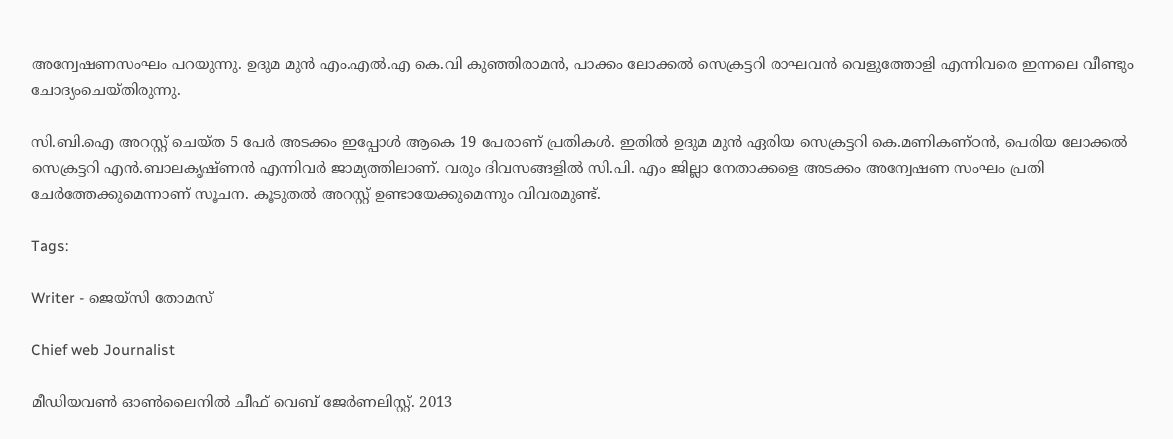അന്വേഷണസംഘം പറയുന്നു. ഉദുമ മുൻ എം.എല്‍.എ കെ.വി കുഞ്ഞിരാമൻ, പാക്കം ലോക്കൽ സെക്രട്ടറി രാഘവൻ വെളുത്തോളി എന്നിവരെ ഇന്നലെ വീണ്ടും ചോദ്യംചെയ്തിരുന്നു.

സി.ബി.ഐ അറസ്റ്റ് ചെയ്ത 5 പേർ അടക്കം ഇപ്പോൾ ആകെ 19 പേരാണ് പ്രതികൾ. ഇതിൽ ഉദുമ മുൻ ഏരിയ സെക്രട്ടറി കെ.മണികണ്ഠൻ, പെരിയ ലോക്കൽ സെക്രട്ടറി എൻ.ബാലകൃഷ്ണൻ എന്നിവർ ജാമ്യത്തിലാണ്. വരും ദിവസങ്ങളിൽ സി.പി. എം ജില്ലാ നേതാക്കളെ അടക്കം അന്വേഷണ സംഘം പ്രതി ചേർത്തേക്കുമെന്നാണ് സൂചന. കൂടുതൽ അറസ്റ്റ് ഉണ്ടായേക്കുമെന്നും വിവരമുണ്ട്.

Tags:

Writer - ജെയ്സി തോമസ്

Chief web Journalist

മീഡിയവൺ ഓൺലൈനിൽ ചീഫ് വെബ് ജേർണലിസ്റ്റ്. 2013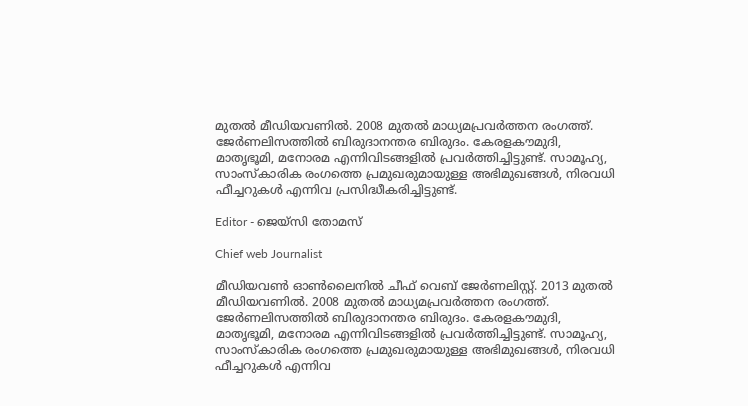മുതൽ മീഡിയവണിൽ. 2008 മുതൽ മാധ്യമപ്രവർത്തന രംഗത്ത്. ജേർണലിസത്തിൽ ബിരുദാനന്തര ബിരുദം. കേരളകൗമുദി, മാതൃഭൂമി, മനോരമ എന്നിവിടങ്ങളിൽ പ്രവർത്തിച്ചിട്ടുണ്ട്. സാമൂഹ്യ, സാംസ്‌കാരിക രംഗത്തെ പ്രമുഖരുമായുള്ള അഭിമുഖങ്ങൾ, നിരവധി ഫീച്ചറുകൾ എന്നിവ പ്രസിദ്ധീകരിച്ചിട്ടുണ്ട്.

Editor - ജെയ്സി തോമസ്

Chief web Journalist

മീഡിയവൺ ഓൺലൈനിൽ ചീഫ് വെബ് ജേർണലിസ്റ്റ്. 2013 മുതൽ മീഡിയവണിൽ. 2008 മുതൽ മാധ്യമപ്രവർത്തന രംഗത്ത്. ജേർണലിസത്തിൽ ബിരുദാനന്തര ബിരുദം. കേരളകൗമുദി, മാതൃഭൂമി, മനോരമ എന്നിവിടങ്ങളിൽ പ്രവർത്തിച്ചിട്ടുണ്ട്. സാമൂഹ്യ, സാംസ്‌കാരിക രംഗത്തെ പ്രമുഖരുമായുള്ള അഭിമുഖങ്ങൾ, നിരവധി ഫീച്ചറുകൾ എന്നിവ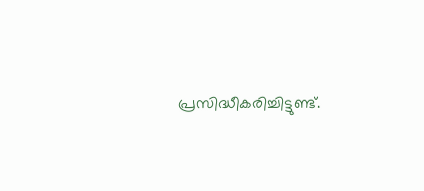പ്രസിദ്ധീകരിച്ചിട്ടുണ്ട്.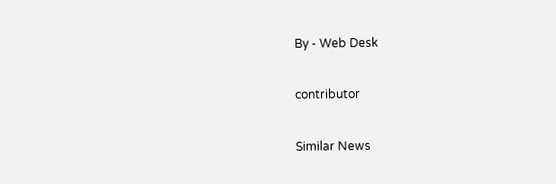By - Web Desk

contributor

Similar News